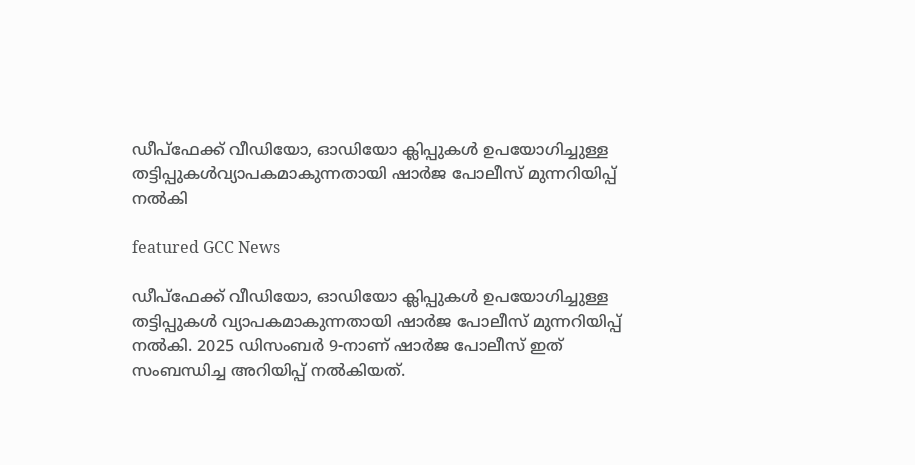ഡീപ്ഫേക്ക് വീഡിയോ, ഓഡിയോ ക്ലിപ്പുകൾ ഉപയോഗിച്ചുള്ള തട്ടിപ്പുകൾവ്യാപകമാകുന്നതായി ഷാർജ പോലീസ് മുന്നറിയിപ്പ് നൽകി

featured GCC News

ഡീപ്ഫേക്ക് വീഡിയോ, ഓഡിയോ ക്ലിപ്പുകൾ ഉപയോഗിച്ചുള്ള തട്ടിപ്പുകൾ വ്യാപകമാകുന്നതായി ഷാർജ പോലീസ് മുന്നറിയിപ്പ് നൽകി. 2025 ഡിസംബർ 9-നാണ് ഷാർജ പോലീസ് ഇത് സംബന്ധിച്ച അറിയിപ്പ് നൽകിയത്.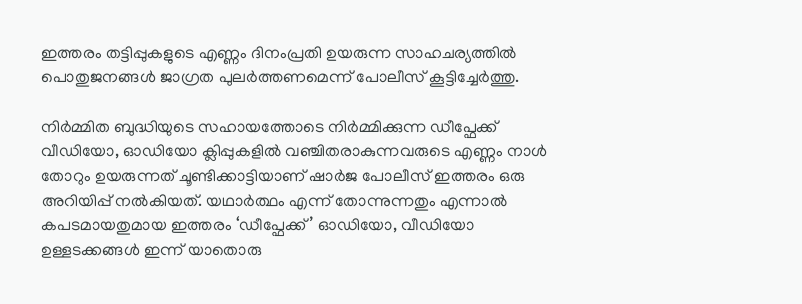ഇത്തരം തട്ടിപ്പുകളുടെ എണ്ണം ദിനംപ്രതി ഉയരുന്ന സാഹചര്യത്തിൽ പൊതുജനങ്ങൾ ജാഗ്രത പുലർത്തണമെന്ന് പോലീസ് കൂട്ടിച്ചേർത്തു.

നിർമ്മിത ബുദ്ധിയുടെ സഹായത്തോടെ നിർമ്മിക്കുന്ന ഡീപ്ഫേക്ക് വീഡിയോ, ഓഡിയോ ക്ലിപ്പുകളിൽ വഞ്ചിതരാകുന്നവരുടെ എണ്ണം നാൾ തോറും ഉയരുന്നത് ചൂണ്ടിക്കാട്ടിയാണ് ഷാർജ പോലീസ് ഇത്തരം ഒരു അറിയിപ്പ് നൽകിയത്. യഥാർത്ഥം എന്ന് തോന്നുന്നതും എന്നാൽ കപടമായതുമായ ഇത്തരം ‘ഡീപ്ഫേക്ക്’ ഓഡിയോ, വീഡിയോ ഉള്ളടക്കങ്ങൾ ഇന്ന് യാതൊരു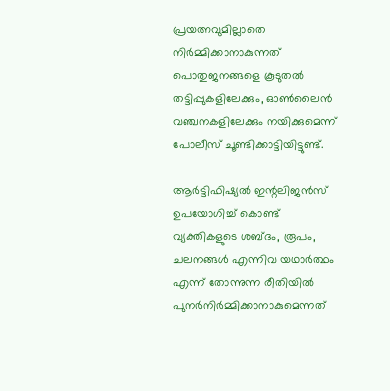പ്രയത്നവുമില്ലാതെ നിർമ്മിക്കാനാകുന്നത് പൊതുജനങ്ങളെ കൂടുതൽ തട്ടിപ്പുകളിലേക്കും, ഓൺലൈൻ വഞ്ചനകളിലേക്കും നയിക്കുമെന്ന് പോലീസ് ചൂണ്ടിക്കാട്ടിയിട്ടുണ്ട്.

ആർട്ടിഫിഷ്യൽ ഇന്റലിജൻസ് ഉപയോഗിച്ച് കൊണ്ട് വ്യക്തികളുടെ ശബ്ദം, രൂപം, ചലനങ്ങൾ എന്നിവ യഥാർത്ഥം എന്ന് തോന്നുന്ന രീതിയിൽ പുനർനിർമ്മിക്കാനാകുമെന്നത്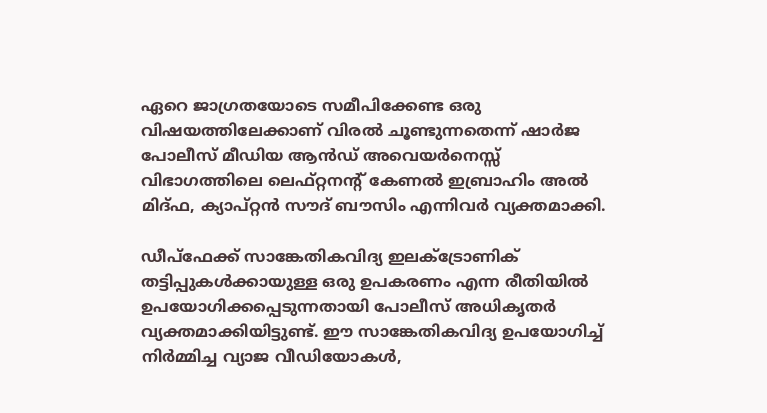ഏറെ ജാഗ്രതയോടെ സമീപിക്കേണ്ട ഒരു വിഷയത്തിലേക്കാണ് വിരൽ ചൂണ്ടുന്നതെന്ന് ഷാർജ പോലീസ് മീഡിയ ആൻഡ് അവെയർനെസ്സ് വിഭാഗത്തിലെ ലെഫ്റ്റനന്റ് കേണൽ ഇബ്രാഹിം അൽ മിദ്ഫ, ക്യാപ്റ്റൻ സൗദ് ബൗസിം എന്നിവർ വ്യക്തമാക്കി.

ഡീപ്ഫേക്ക് സാങ്കേതികവിദ്യ ഇലക്ട്രോണിക് തട്ടിപ്പുകൾക്കായുള്ള ഒരു ഉപകരണം എന്ന രീതിയിൽ ഉപയോഗിക്കപ്പെടുന്നതായി പോലീസ് അധികൃതർ വ്യക്തമാക്കിയിട്ടുണ്ട്. ഈ സാങ്കേതികവിദ്യ ഉപയോഗിച്ച് നിർമ്മിച്ച വ്യാജ വീഡിയോകൾ,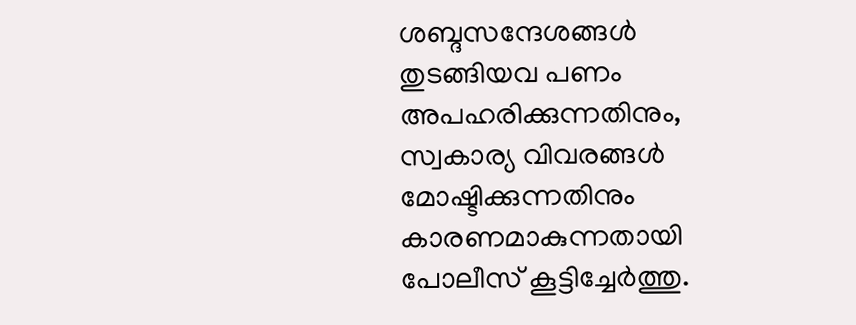ശബ്ദസന്ദേശങ്ങൾ തുടങ്ങിയവ പണം അപഹരിക്കുന്നതിനും, സ്വകാര്യ വിവരങ്ങൾ മോഷ്ടിക്കുന്നതിനും കാരണമാകുന്നതായി പോലീസ് കൂട്ടിച്ചേർത്തു.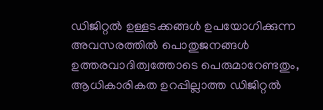ഡിജിറ്റൽ ഉള്ളടക്കങ്ങൾ ഉപയോഗിക്കുന്ന അവസരത്തിൽ പൊതുജനങ്ങൾ ഉത്തരവാദിത്വത്തോടെ പെരുമാറേണ്ടതും, ആധികാരികത ഉറപ്പില്ലാത്ത ഡിജിറ്റൽ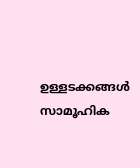ഉള്ളടക്കങ്ങൾ സാമൂഹിക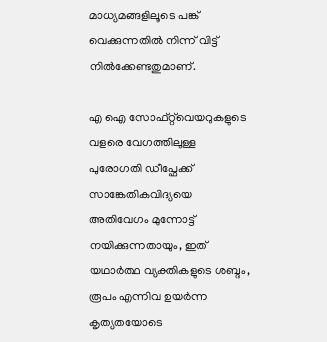മാധ്യമങ്ങളിലൂടെ പങ്ക് വെക്കുന്നതിൽ നിന്ന് വിട്ട് നിൽക്കേണ്ടതുമാണ്.

എ ഐ സോഫ്റ്റ്‌വെയറുകളുടെ വളരെ വേഗത്തിലുള്ള പുരോഗതി ഡീപ്ഫേക്ക് സാങ്കേതികവിദ്യയെ അതിവേഗം മുന്നോട്ട് നയിക്കുന്നതായും, ഇത് യഥാർത്ഥ വ്യക്തികളുടെ ശബ്ദം, രൂപം എന്നിവ ഉയർന്ന കൃത്യതയോടെ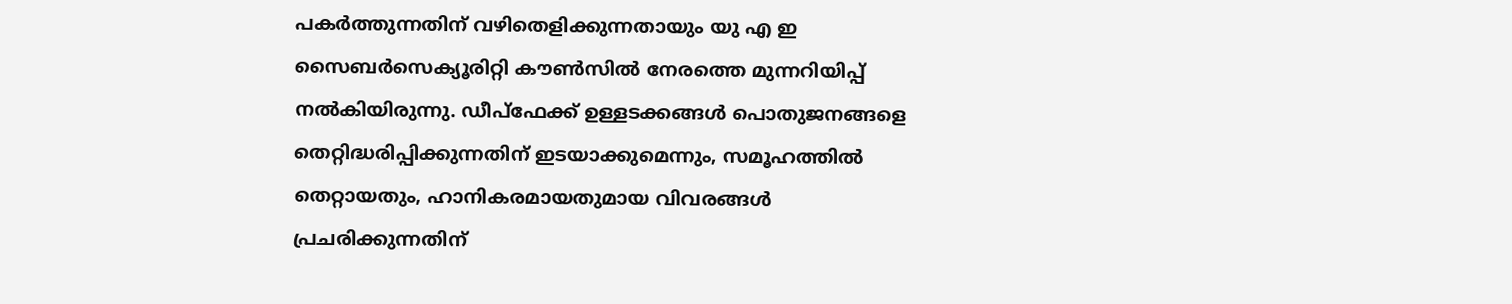പകർത്തുന്നതിന് വഴിതെളിക്കുന്നതായും യു എ ഇ സൈബർസെക്യൂരിറ്റി കൗൺസിൽ നേരത്തെ മുന്നറിയിപ്പ് നൽകിയിരുന്നു. ഡീപ്ഫേക്ക് ഉള്ളടക്കങ്ങൾ പൊതുജനങ്ങളെ തെറ്റിദ്ധരിപ്പിക്കുന്നതിന് ഇടയാക്കുമെന്നും, സമൂഹത്തിൽ തെറ്റായതും, ഹാനികരമായതുമായ വിവരങ്ങൾ പ്രചരിക്കുന്നതിന്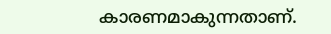കാരണമാകുന്നതാണ്.